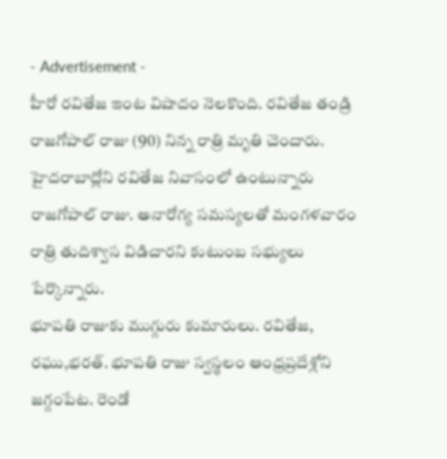- Advertisement -
హీరో రవితేజ ఇంట విషాదం నెలకొంది. రవితేజ తండ్రి రాజగోపాల్ రాజు (90) నిన్న రాత్రి మృతి చెందారు. హైదరాబాద్లోని రవితేజ నివాసంలో ఉంటున్నారు రాజగోపాల్ రాజు. అనారోగ్య సమస్యలతో మంగళవారం రాత్రి తుదిశ్వాస విడిచారని కుటుంబ సభ్యులు పేర్కొన్నారు.
భూపతి రాజుకు ముగ్గురు కుమారులు. రవితేజ, రఘు,భరత్. భూపతి రాజు స్వస్థలం ఆంధ్రప్రదేశ్లోని జగ్గంపేట. రెండో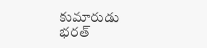కుమారుడు భరత్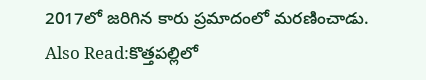2017లో జరిగిన కారు ప్రమాదంలో మరణించాడు.
Also Read:కొత్తపల్లిలో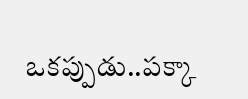ఒకప్పుడు..పక్కా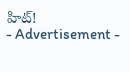హిట్!
- Advertisement -